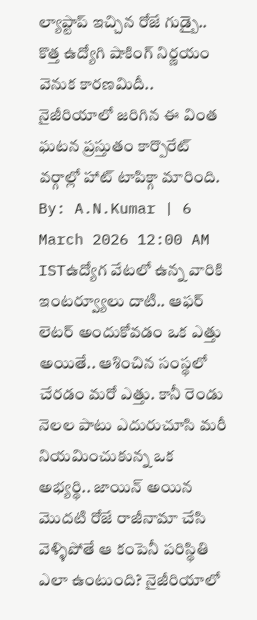ల్యాప్టాప్ ఇచ్చిన రోజే గుడ్బై.. కొత్త ఉద్యోగి షాకింగ్ నిర్ణయం వెనుక కారణమిదీ..
నైజీరియాలో జరిగిన ఈ వింత ఘటన ప్రస్తుతం కార్పొరేట్ వర్గాల్లో హాట్ టాపిక్గా మారింది.
By: A.N.Kumar | 6 March 2026 12:00 AM ISTఉద్యోగ వేటలో ఉన్న వారికి ఇంటర్వ్యూలు దాటి.. ఆఫర్ లెటర్ అందుకోవడం ఒక ఎత్తు అయితే.. ఆశించిన సంస్థలో చేరడం మరో ఎత్తు. కానీ రెండు నెలల పాటు ఎదురుచూసి మరీ నియమించుకున్న ఒక అభ్యర్థి.. జాయిన్ అయిన మొదటి రోజే రాజీనామా చేసి వెళ్ళిపోతే ఆ కంపెనీ పరిస్థితి ఎలా ఉంటుంది? నైజీరియాలో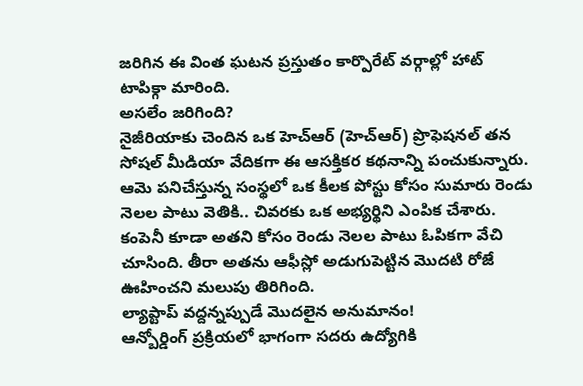జరిగిన ఈ వింత ఘటన ప్రస్తుతం కార్పొరేట్ వర్గాల్లో హాట్ టాపిక్గా మారింది.
అసలేం జరిగింది?
నైజీరియాకు చెందిన ఒక హెచ్ఆర్ (హెచ్ఆర్) ప్రొఫెషనల్ తన సోషల్ మీడియా వేదికగా ఈ ఆసక్తికర కథనాన్ని పంచుకున్నారు. ఆమె పనిచేస్తున్న సంస్థలో ఒక కీలక పోస్టు కోసం సుమారు రెండు నెలల పాటు వెతికి.. చివరకు ఒక అభ్యర్థిని ఎంపిక చేశారు. కంపెనీ కూడా అతని కోసం రెండు నెలల పాటు ఓపికగా వేచి చూసింది. తీరా అతను ఆఫీస్లో అడుగుపెట్టిన మొదటి రోజే ఊహించని మలుపు తిరిగింది.
ల్యాప్టాప్ వద్దన్నప్పుడే మొదలైన అనుమానం!
ఆన్బోర్డింగ్ ప్రక్రియలో భాగంగా సదరు ఉద్యోగికి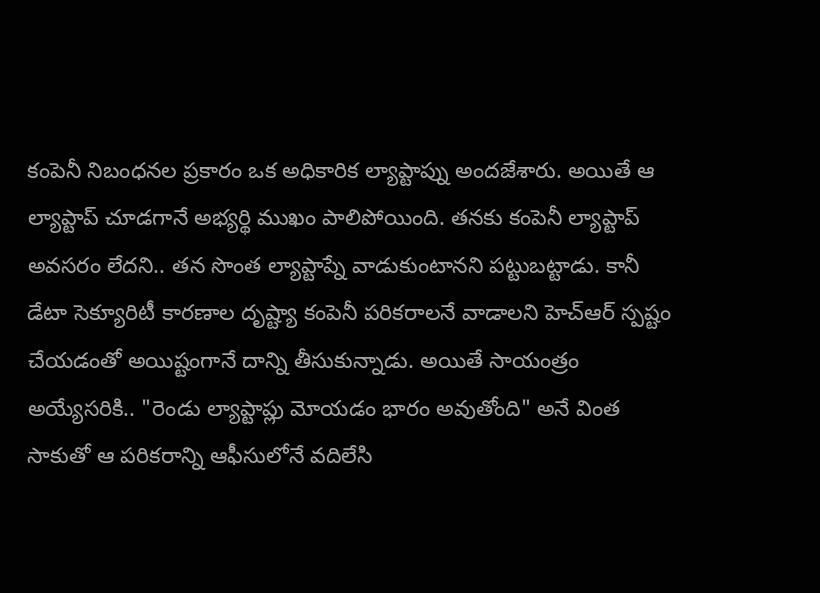కంపెనీ నిబంధనల ప్రకారం ఒక అధికారిక ల్యాప్టాప్ను అందజేశారు. అయితే ఆ ల్యాప్టాప్ చూడగానే అభ్యర్థి ముఖం పాలిపోయింది. తనకు కంపెనీ ల్యాప్టాప్ అవసరం లేదని.. తన సొంత ల్యాప్టాప్నే వాడుకుంటానని పట్టుబట్టాడు. కానీ డేటా సెక్యూరిటీ కారణాల దృష్ట్యా కంపెనీ పరికరాలనే వాడాలని హెచ్ఆర్ స్పష్టం చేయడంతో అయిష్టంగానే దాన్ని తీసుకున్నాడు. అయితే సాయంత్రం అయ్యేసరికి.. "రెండు ల్యాప్టాప్లు మోయడం భారం అవుతోంది" అనే వింత సాకుతో ఆ పరికరాన్ని ఆఫీసులోనే వదిలేసి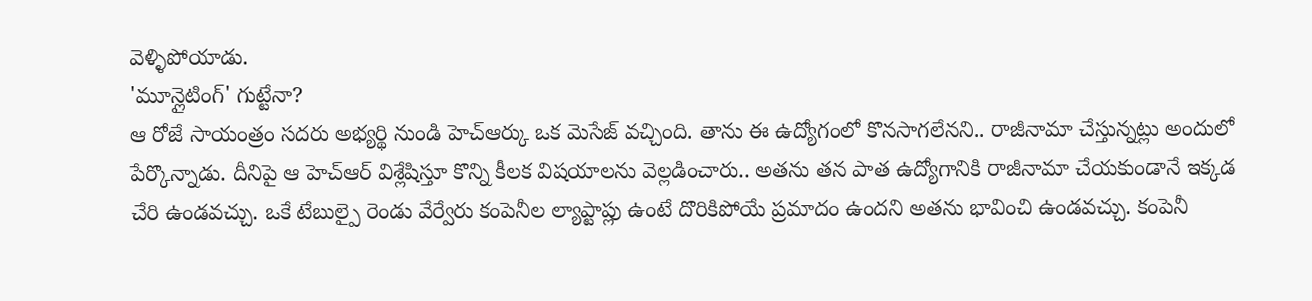వెళ్ళిపోయాడు.
'మూన్లైటింగ్' గుట్టేనా?
ఆ రోజే సాయంత్రం సదరు అభ్యర్థి నుండి హెచ్ఆర్కు ఒక మెసేజ్ వచ్చింది. తాను ఈ ఉద్యోగంలో కొనసాగలేనని.. రాజీనామా చేస్తున్నట్లు అందులో పేర్కొన్నాడు. దీనిపై ఆ హెచ్ఆర్ విశ్లేషిస్తూ కొన్ని కీలక విషయాలను వెల్లడించారు.. అతను తన పాత ఉద్యోగానికి రాజీనామా చేయకుండానే ఇక్కడ చేరి ఉండవచ్చు. ఒకే టేబుల్పై రెండు వేర్వేరు కంపెనీల ల్యాప్టాప్లు ఉంటే దొరికిపోయే ప్రమాదం ఉందని అతను భావించి ఉండవచ్చు. కంపెనీ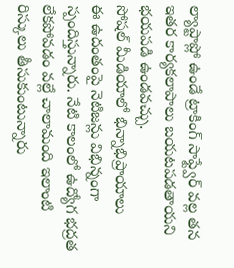ల్యాప్టాప్లో ఉండే ట్రాకింగ్ సాఫ్ట్వేర్ వల్ల తన ఇతర కార్యకలాపాలు బయటపడతాయని భయపడి ఉండవచ్చు.
సోషల్ మీడియాలో భిన్నాభిప్రాయాలు
ఈ ఉదంతంపై నెటిజన్లు విభిన్నంగా స్పందిస్తున్నారు. నేటి కాలంలో ఉద్యోగ భద్రత లేకపోవడం వల్లే చాలామంది ఇలాంటి రిస్కులు తీసుకుంటున్నారు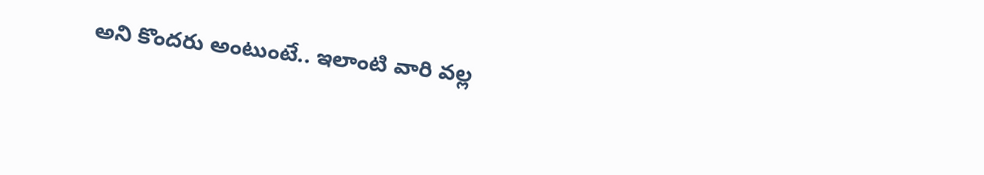అని కొందరు అంటుంటే.. ఇలాంటి వారి వల్ల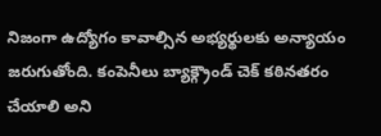నిజంగా ఉద్యోగం కావాల్సిన అభ్యర్థులకు అన్యాయం జరుగుతోంది. కంపెనీలు బ్యాక్గ్రౌండ్ చెక్ కఠినతరం చేయాలి అని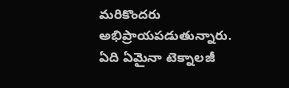మరికొందరు అభిప్రాయపడుతున్నారు.
ఏది ఏమైనా టెక్నాలజీ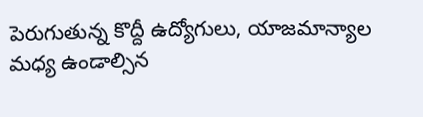పెరుగుతున్న కొద్దీ ఉద్యోగులు, యాజమాన్యాల మధ్య ఉండాల్సిన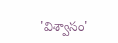'విశ్వాసం'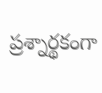ప్రశ్నార్థకంగా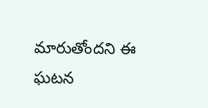మారుతోందని ఈ ఘటన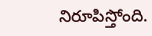నిరూపిస్తోంది.